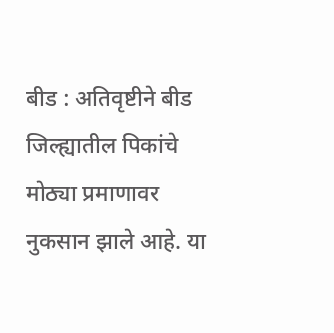बीड : अतिवृष्टीने बीड जिल्ह्यातील पिकांचे मोठ्या प्रमाणावर नुकसान झाले आहे. या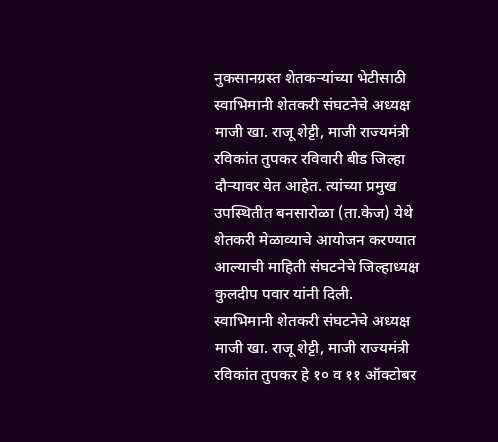नुकसानग्रस्त शेतकऱ्यांच्या भेटीसाठी स्वाभिमानी शेतकरी संघटनेचे अध्यक्ष माजी खा. राजू शेट्टी, माजी राज्यमंत्री रविकांत तुपकर रविवारी बीड जिल्हा दौऱ्यावर येत आहेत. त्यांच्या प्रमुख उपस्थितीत बनसारोळा (ता.केज) येथे शेतकरी मेळाव्याचे आयोजन करण्यात आल्याची माहिती संघटनेचे जिल्हाध्यक्ष कुलदीप पवार यांनी दिली.
स्वाभिमानी शेतकरी संघटनेचे अध्यक्ष माजी खा. राजू शेट्टी, माजी राज्यमंत्री रविकांत तुपकर हे १० व ११ ऑक्टोबर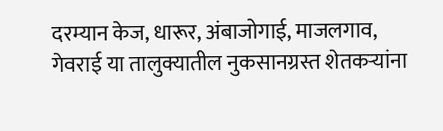दरम्यान केज, धारूर, अंबाजोगाई, माजलगाव, गेवराई या तालुक्यातील नुकसानग्रस्त शेतकऱ्यांना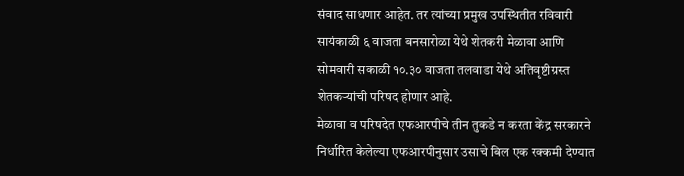संवाद साधणार आहेत. तर त्यांच्या प्रमुख उपस्थितीत रविवारी सायंकाळी ६ वाजता बनसारोळा येथे शेतकरी मेळावा आणि सोमवारी सकाळी १०.३० वाजता तलवाडा येथे अतिवृष्टीग्रस्त शेतकऱ्यांची परिषद होणार आहे.
मेळावा व परिषदेत एफआरपीचे तीन तुकडे न करता केंद्र सरकारने निर्धारित केलेल्या एफआरपीनुसार उसाचे बिल एक रक्कमी देण्यात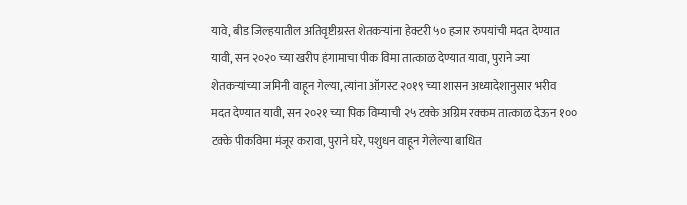यावे, बीड जिल्हयातील अतिवृष्टीग्रस्त शेतकऱ्यांना हेक्टरी ५० हजार रुपयांची मदत देण्यात यावी, सन २०२० च्या खरीप हंगामाचा पीक विमा तात्काळ देण्यात यावा, पुराने ज्या शेतकऱ्यांच्या जमिनी वाहून गेल्या, त्यांना ऑगस्ट २०१९ च्या शासन अध्यादेशानुसार भरीव मदत देण्यात यावी, सन २०२१ च्या पिक विम्याची २५ टक्के अग्रिम रक्कम तात्काळ देऊन १०० टक्के पीकविमा मंजूर करावा, पुराने घरे, पशुधन वाहून गेलेल्या बाधित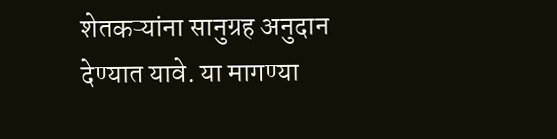शेतकऱ्यांना सानुग्रह अनुदान देण्यात यावे. या मागण्या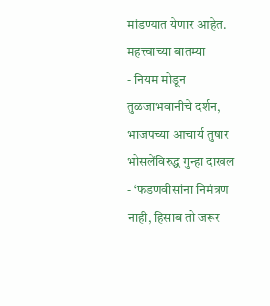मांडण्यात येणार आहेत.
महत्त्वाच्या बातम्या
- नियम मोडून तुळजाभवानीचे दर्शन, भाजपच्या आचार्य तुषार भोसलेंविरुद्ध गुन्हा दाखल
- ‘फडणवीसांना निमंत्रण नाही, हिसाब तो जरूर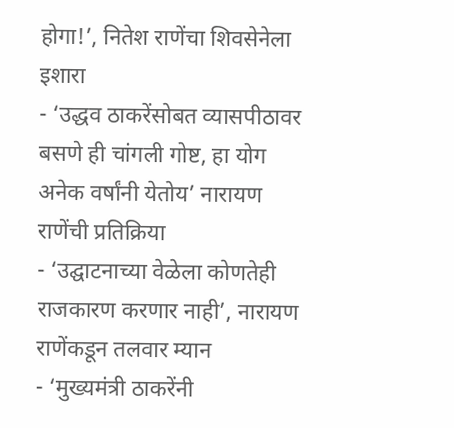होगा!’, नितेश राणेंचा शिवसेनेला इशारा
- ‘उद्धव ठाकरेंसोबत व्यासपीठावर बसणे ही चांगली गोष्ट, हा योग अनेक वर्षांनी येतोय’ नारायण राणेंची प्रतिक्रिया
- ‘उद्घाटनाच्या वेळेला कोणतेही राजकारण करणार नाही’, नारायण राणेंकडून तलवार म्यान
- ‘मुख्यमंत्री ठाकरेंनी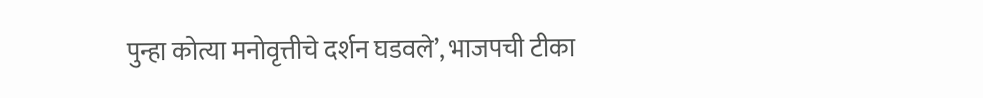पुन्हा कोत्या मनोवृत्तीचे दर्शन घडवले’, भाजपची टीका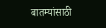बातम्यांसाठी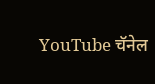YouTube चॅनेल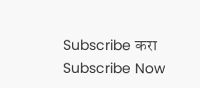Subscribe करा
Subscribe Now